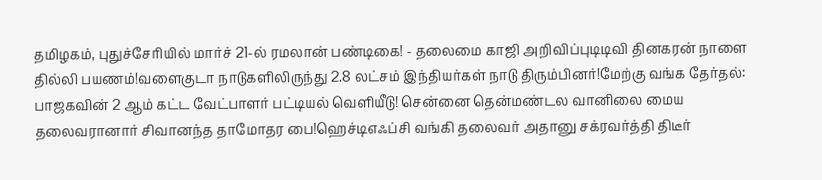தமிழகம், புதுச்சேரியில் மார்ச் 21-ல் ரமலான் பண்டிகை! - தலைமை காஜி அறிவிப்புடிடிவி தினகரன் நாளை தில்லி பயணம்!வளைகுடா நாடுகளிலிருந்து 2.8 லட்சம் இந்தியர்கள் நாடு திரும்பினர்!மேற்கு வங்க தேர்தல்: பாஜகவின் 2 ஆம் கட்ட வேட்பாளர் பட்டியல் வெளியீடு! சென்னை தென்மண்டல வானிலை மைய தலைவரானார் சிவானந்த தாமோதர பை!ஹெச்டிஎஃப்சி வங்கி தலைவர் அதானு சக்ரவர்த்தி திடீர்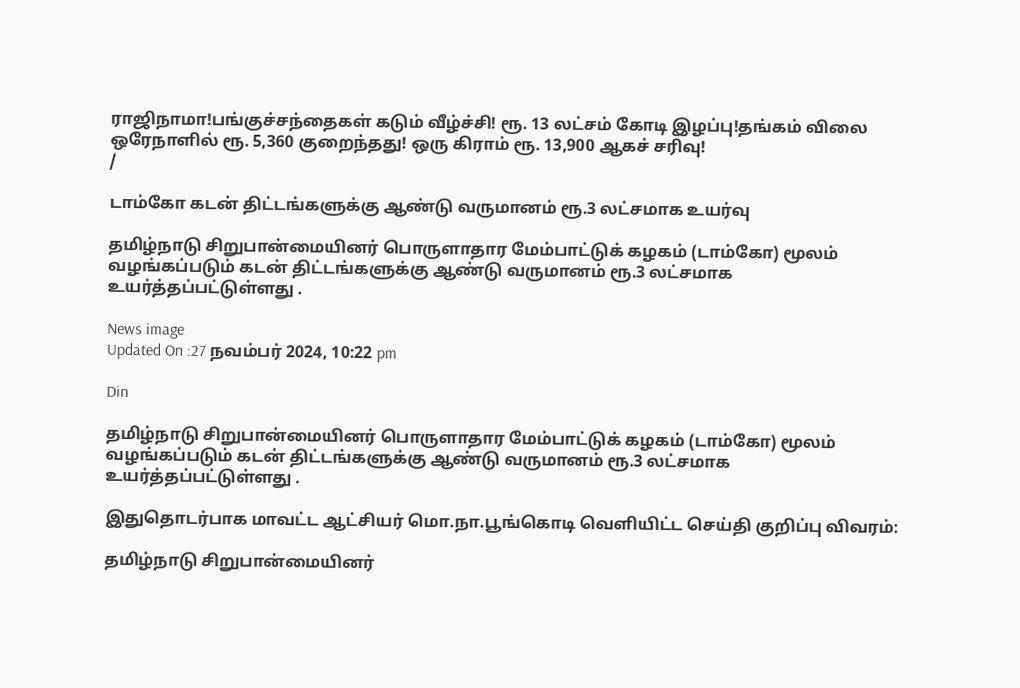ராஜிநாமா!பங்குச்சந்தைகள் கடும் வீழ்ச்சி! ரூ. 13 லட்சம் கோடி இழப்பு!தங்கம் விலை ஒரேநாளில் ரூ. 5,360 குறைந்தது! ஒரு கிராம் ரூ. 13,900 ஆகச் சரிவு!
/

டாம்கோ கடன் திட்டங்களுக்கு ஆண்டு வருமானம் ரூ.3 லட்சமாக உயர்வு

தமிழ்நாடு சிறுபான்மையினர் பொருளாதார மேம்பாட்டுக் கழகம் (டாம்கோ) மூலம் வழங்கப்படும் கடன் திட்டங்களுக்கு ஆண்டு வருமானம் ரூ.3 லட்சமாக உயர்த்தப்பட்டுள்ளது .

News image
Updated On :27 நவம்பர் 2024, 10:22 pm

Din

தமிழ்நாடு சிறுபான்மையினர் பொருளாதார மேம்பாட்டுக் கழகம் (டாம்கோ) மூலம் வழங்கப்படும் கடன் திட்டங்களுக்கு ஆண்டு வருமானம் ரூ.3 லட்சமாக உயர்த்தப்பட்டுள்ளது .

இதுதொடர்பாக மாவட்ட ஆட்சியர் மொ.நா.பூங்கொடி வெளியிட்ட செய்தி குறிப்பு விவரம்:

தமிழ்நாடு சிறுபான்மையினர்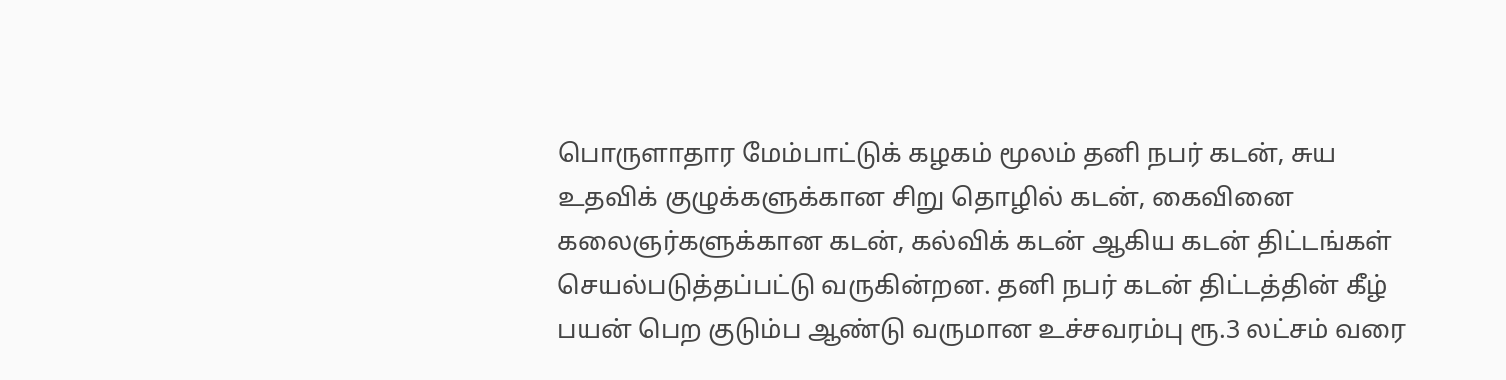பொருளாதார மேம்பாட்டுக் கழகம் மூலம் தனி நபர் கடன், சுய உதவிக் குழுக்களுக்கான சிறு தொழில் கடன், கைவினை கலைஞர்களுக்கான கடன், கல்விக் கடன் ஆகிய கடன் திட்டங்கள் செயல்படுத்தப்பட்டு வருகின்றன. தனி நபர் கடன் திட்டத்தின் கீழ் பயன் பெற குடும்ப ஆண்டு வருமான உச்சவரம்பு ரூ.3 லட்சம் வரை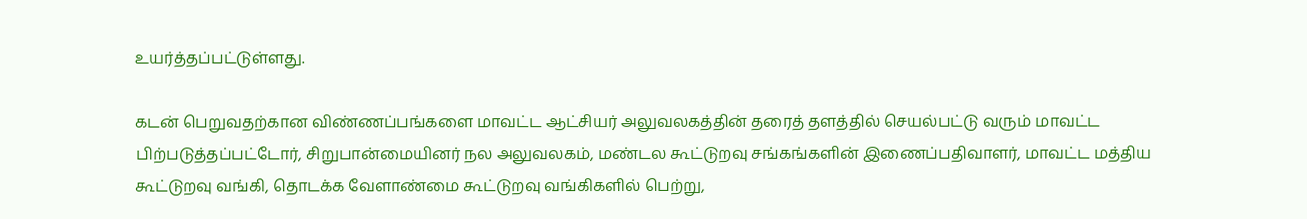உயர்த்தப்பட்டுள்ளது.

கடன் பெறுவதற்கான விண்ணப்பங்களை மாவட்ட ஆட்சியர் அலுவலகத்தின் தரைத் தளத்தில் செயல்பட்டு வரும் மாவட்ட பிற்படுத்தப்பட்டோர், சிறுபான்மையினர் நல அலுவலகம், மண்டல கூட்டுறவு சங்கங்களின் இணைப்பதிவாளர், மாவட்ட மத்திய கூட்டுறவு வங்கி, தொடக்க வேளாண்மை கூட்டுறவு வங்கிகளில் பெற்று,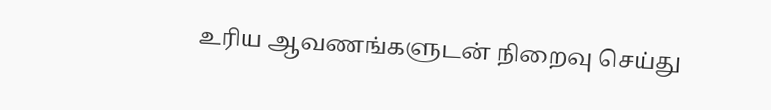உரிய ஆவணங்களுடன் நிறைவு செய்து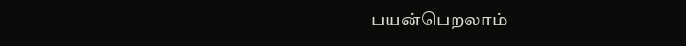பயன்பெறலாம்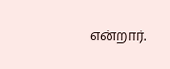என்றார்.